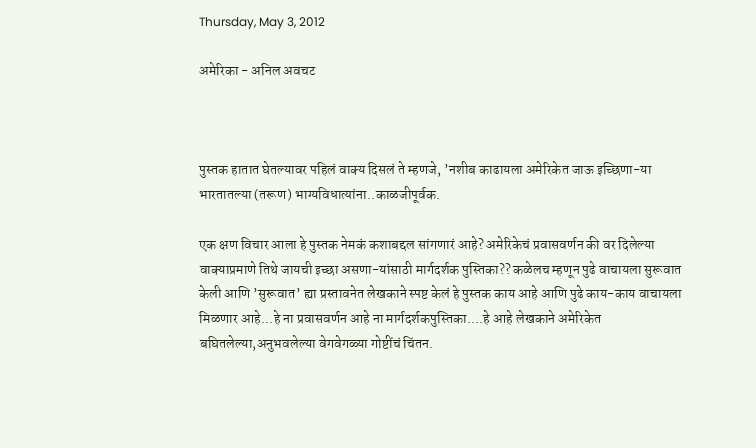Thursday, May 3, 2012

अमेरिका - अनिल अवचट



पुस्तक हातात घेतल्यावर पहिलं वाक्य दिसलं ते म्हणजे, ’नशीब काढायला अमेरिकेत जाऊ इच्छिणा-या भारतातल्या (तरूण) भाग्यविधात्यांना..काळजीपूर्वक.

एक क्षण विचार आला हे पुस्तक नेमकं कशाबद्दल सांगणारं आहे? अमेरिकेचं प्रवासवर्णन की वर दिलेल्या वाक्याप्रमाणे तिथे जायची इच्छा असणा-यांसाठी मार्गदर्शक पुस्तिका?? कळेलच म्हणून पुढे वाचायला सुरूवात केली आणि ’सुरूवात’ ह्या प्रस्तावनेत लेखकाने स्पष्ट केलं हे पुस्तक काय आहे आणि पुढे काय-काय वाचायला मिळणार आहे...हे ना प्रवासवर्णन आहे ना मार्गदर्शकपुस्तिका....हे आहे लेखकाने अमेरिकेत बघितलेल्या,अनुभवलेल्या वेगवेगळ्या गोष्टींचं चिंतन.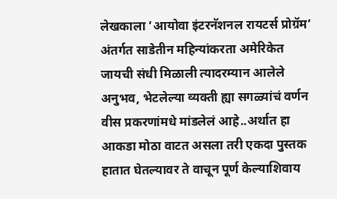लेखकाला ’आयोवा इंटरनॅशनल रायटर्स प्रोग्रॅम’ अंतर्गत साडेतीन महिन्यांकरता अमेरिकेत जायची संधी मिळाली त्यादरम्यान आलेले अनुभव, भेटलेल्या व्यक्ती ह्या सगळ्यांचं वर्णन वीस प्रकरणांमधे मांडलेलं आहे..अर्थात हा आकडा मोठा वाटत असला तरी एकदा पुस्तक हातात घेतल्यावर ते वाचून पूर्ण केल्याशिवाय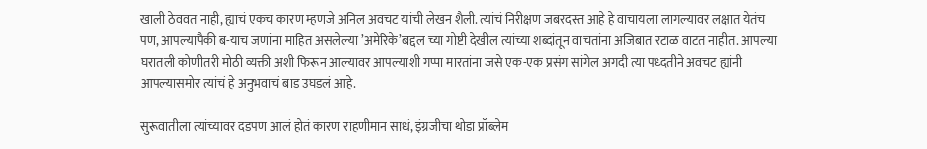खाली ठेववत नाही, ह्याचं एकच कारण म्हणजे अनिल अवचट यांची लेखन शैली. त्यांचं निरीक्षण जबरदस्त आहे हे वाचायला लागल्यावर लक्षात येतंच पण, आपल्यापैकी ब-याच जणांना माहित असलेल्या ’अमेरिके’बद्दल च्या गोष्टी देखील त्यांच्या शब्दांतून वाचतांना अजिबात रटाळ वाटत नाहीत. आपल्या घरातली कोणीतरी मोठी व्यक्ती अशी फिरून आल्यावर आपल्याशी गप्पा मारतांना जसे एक-एक प्रसंग सांगेल अगदी त्या पध्दतीने अवचट ह्यांनी आपल्यासमोर त्यांचं हे अनुभवाचं बाड उघडलं आहे.

सुरूवातीला त्यांच्यावर दडपण आलं होतं कारण राहणीमान साधं, इंग्रजीचा थोडा प्रॉब्लेम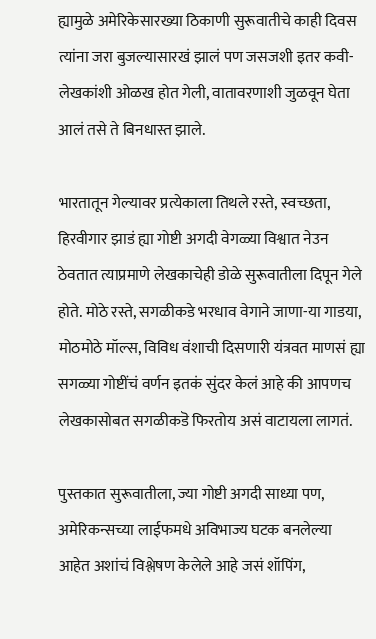ह्यामुळे अमेरिकेसारख्या ठिकाणी सुरूवातीचे काही दिवस त्यांना जरा बुजल्यासारखं झालं पण जसजशी इतर कवी-लेखकांशी ओळख होत गेली, वातावरणाशी जुळवून घेता आलं तसे ते बिनधास्त झाले.

भारतातून गेल्यावर प्रत्येकाला तिथले रस्ते, स्वच्छता, हिरवीगार झाडं ह्या गोष्टी अगदी वेगळ्या विश्वात नेउन ठेवतात त्याप्रमाणे लेखकाचेही डोळे सुरूवातीला दिपून गेले होते. मोठे रस्ते, सगळीकडे भरधाव वेगाने जाणा-या गाडया, मोठमोठे मॉल्स, विविध वंशाची दिसणारी यंत्रवत माणसं ह्या सगळ्या गोष्टींचं वर्णन इतकं सुंदर केलं आहे की आपणच लेखकासोबत सगळीकडॆ फिरतोय असं वाटायला लागतं.

पुस्तकात सुरूवातीला, ज्या गोष्टी अगदी साध्या पण, अमेरिकन्सच्या लाईफमधे अविभाज्य घटक बनलेल्या आहेत अशांचं विश्लेषण केलेले आहे जसं शॉपिंग,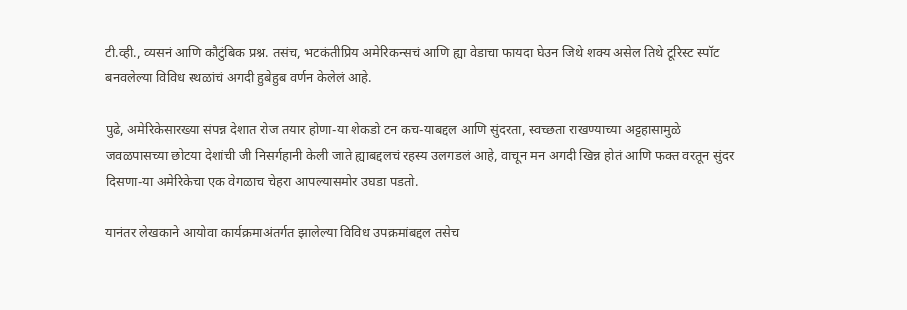टी.व्ही., व्यसनं आणि कौटुंबिक प्रश्न. तसंच, भटकंतीप्रिय अमेरिकन्सचं आणि ह्या वेडाचा फायदा घेउन जिथे शक्य असेल तिथे टूरिस्ट स्पॉट बनवलेल्या विविध स्थळांचं अगदी हुबेहुब वर्णन केलेलं आहे.

पुढे, अमेरिकेसारख्या संपन्न देशात रोज तयार होणा-या शेकडो टन कच-याबद्दल आणि सुंदरता, स्वच्छता राखण्याच्या अट्टहासामुळे जवळपासच्या छोटया देशांची जी निसर्गहानी केली जाते ह्याबद्दलचं रहस्य उलगडलं आहे, वाचून मन अगदी खिन्न होतं आणि फक्त वरतून सुंदर दिसणा-या अमेरिकेचा एक वेगळाच चेहरा आपल्यासमोर उघडा पडतो.

यानंतर लेखकाने आयोवा कार्यक्रमाअंतर्गत झालेल्या विविध उपक्रमांबद्दल तसेच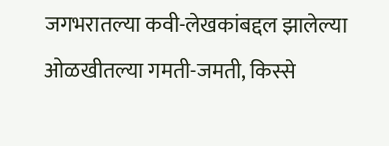जगभरातल्या कवी-लेखकांबद्दल झालेल्या ओळखीतल्या गमती-जमती, किस्से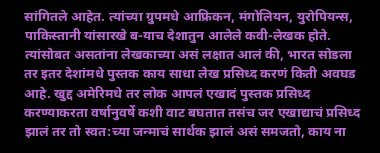सांगितले आहेत. त्यांच्या ग्रुपमधे आफ्रिकन, मंगोलियन, युरोपियन्स, पाकिस्तानी यांसारखे ब-याच देशातुन आलेले कवी-लेखक होते. त्यांसोबत असतांना लेखकाच्या असं लक्षात आलं की, भारत सोडला तर इतर देशांमधे पुस्तक काय साधा लेख प्रसिध्द करणं किती अवघड आहे. खुद्द अमेरिमधे तर लोक आपलं एखादं पुस्तक प्रसिध्द करण्याकरता वर्षानुवर्षे कशी वाट बघतात तसंच जर एखाद्याचं प्रसिध्द झालं तर तो स्वत:च्या जन्माचं सार्थक झालं असं समजतो, काय ना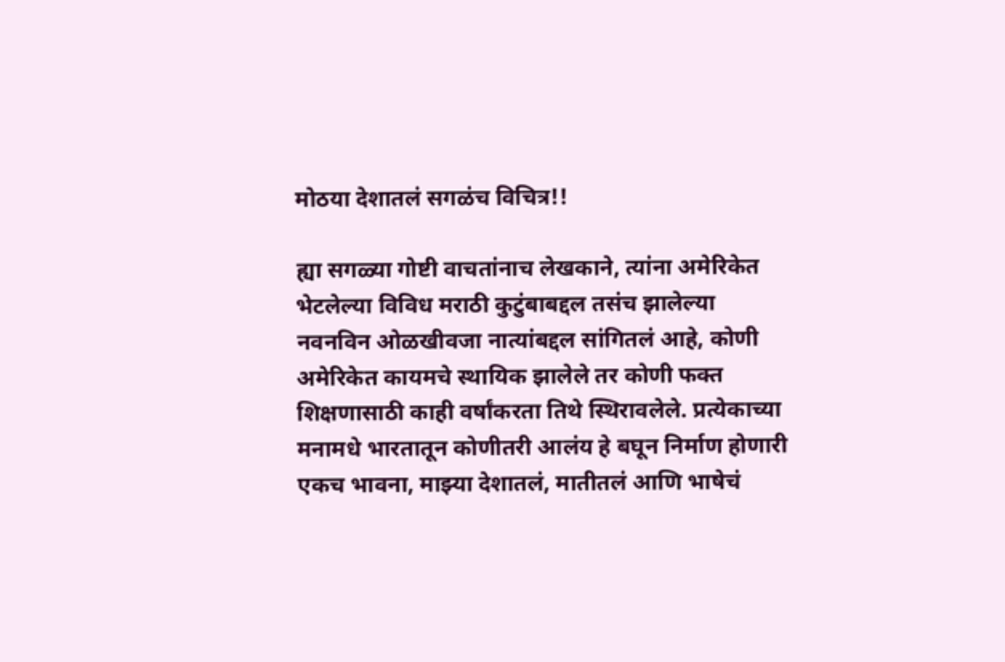मोठया देशातलं सगळंच विचित्र!!

ह्या सगळ्या गोष्टी वाचतांनाच लेखकाने, त्यांना अमेरिकेत भेटलेल्या विविध मराठी कुटुंबाबद्दल तसंच झालेल्या नवनविन ओळखीवजा नात्यांबद्दल सांगितलं आहे, कोणी अमेरिकेत कायमचे स्थायिक झालेले तर कोणी फक्त शिक्षणासाठी काही वर्षांकरता तिथे स्थिरावलेले. प्रत्येकाच्या मनामधे भारतातून कोणीतरी आलंय हे बघून निर्माण होणारी एकच भावना, माझ्या देशातलं, मातीतलं आणि भाषेचं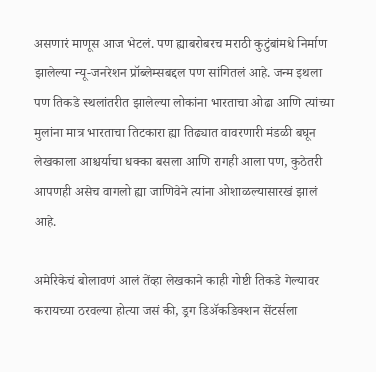असणारं माणूस आज भेटलं. पण ह्याबरोबरच मराठी कुटुंबांमधे निर्माण झालेल्या न्यू-जनरेशन प्रॉब्लेम्सबद्दल पण सांगितलं आहे. जन्म इथला पण तिकडे स्थलांतरीत झालेल्या लोकांना भारताचा ओढा आणि त्यांच्या मुलांना मात्र भारताचा तिटकारा ह्या तिढ्यात वावरणारी मंडळी बघून लेखकाला आश्चर्याचा धक्का बसला आणि रागही आला पण, कुठेतरी आपणही असेच वागलो ह्या जाणिवेने त्यांना ओशाळल्यासारखं झालं आहे.

अमेरिकेचं बोलावणं आलं तेंव्हा लेखकाने काही गोष्टी तिकडे गेल्यावर करायच्या ठरवल्या होत्या जसं की, ड्रग डिॲकडिक्शन सेंटर्सला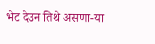भेट देउन तिथे असणा-या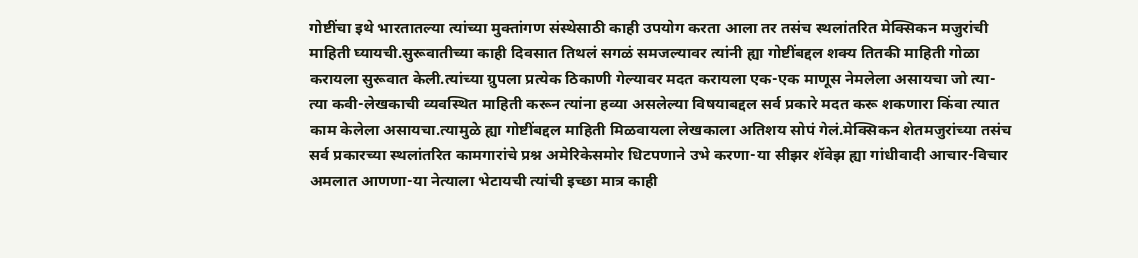गोष्टींचा इथे भारतातल्या त्यांच्या मुक्तांगण संस्थेसाठी काही उपयोग करता आला तर तसंच स्थलांतरित मेक्सिकन मजुरांची माहिती घ्यायची.सुरूवातीच्या काही दिवसात तिथलं सगळं समजल्यावर त्यांनी ह्या गोष्टींबद्दल शक्य तितकी माहिती गोळा करायला सुरूवात केली.त्यांच्या ग्रुपला प्रत्येक ठिकाणी गेल्यावर मदत करायला एक-एक माणूस नेमलेला असायचा जो त्या-त्या कवी-लेखकाची व्यवस्थित माहिती करून त्यांना हव्या असलेल्या विषयाबद्दल सर्व प्रकारे मदत करू शकणारा किंवा त्यात काम केलेला असायचा.त्यामुळे ह्या गोष्टींबद्दल माहिती मिळवायला लेखकाला अतिशय सोपं गेलं.मेक्सिकन शेतमजुरांच्या तसंच सर्व प्रकारच्या स्थलांतरित कामगारांचे प्रश्न अमेरिकेसमोर धिटपणाने उभे करणा-या सीझर शॅवेझ ह्या गांधीवादी आचार-विचार अमलात आणणा-या नेत्याला भेटायची त्यांची इच्छा मात्र काही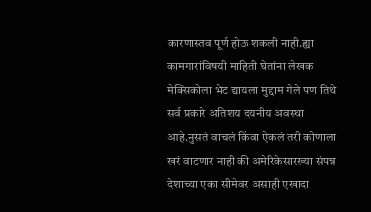कारणास्तव पूर्ण होऊ शकली नाही.ह्या कामगारांविषयी माहिती घेतांना लेखक मेक्सिकोला भेट द्यायला मुद्दाम गेले पण तिथे सर्व प्रकारे अतिशय दयनीय अवस्था आहे.नुसतं वाचलं किंवा ऐकलं तरी कोणाला खरं वाटणार नाही की अमेरिकेसारख्या संपन्न देशाच्या एका सीमेवर असाही एखादा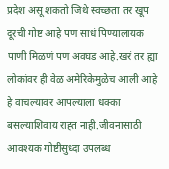प्रदेश असू शकतो जिथे स्वच्छता तर खूप दूरची गोष्ट आहे पण साधं पिण्यालायक पाणी मिळणं पण अवघड आहे.खरं तर ह्या लोकांवर ही वेळ अमेरिकेमुळेच आली आहे हे वाचल्यावर आपल्याला धक्का बसल्याशिवाय राह्त नाही.जीवनासाठी आवश्यक गोष्टीसुध्दा उपलब्ध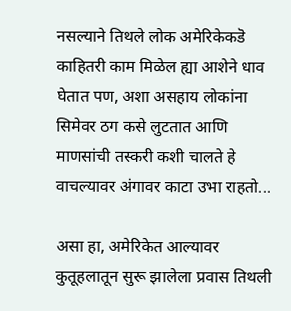नसल्याने तिथले लोक अमेरिकेकडॆ काहितरी काम मिळेल ह्या आशेने धाव घेतात पण, अशा असहाय लोकांना सिमेवर ठग कसे लुटतात आणि माणसांची तस्करी कशी चालते हे वाचल्यावर अंगावर काटा उभा राहतो...

असा हा, अमेरिकेत आल्यावर कुतूहलातून सुरू झालेला प्रवास तिथली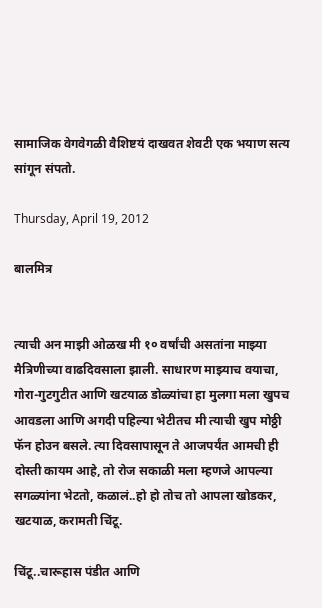सामाजिक वेगवेगळी वैशिष्टयं दाखवत शेवटी एक भयाण सत्य सांगून संपतो.

Thursday, April 19, 2012

बालमित्र


त्याची अन माझी ओळख मी १० वर्षांची असतांना माझ्या मैत्रिणीच्या वाढदिवसाला झाली. साधारण माझ्याच वयाचा, गोरा-गुटगुटीत आणि खटयाळ डोळ्यांचा हा मुलगा मला खुपच आवडला आणि अगदी पहिल्या भेटीतच मी त्याची खुप मोठ्ठी फॅन होउन बसले. त्या दिवसापासून ते आजपर्यंत आमची ही दोस्ती कायम आहे, तो रोज सकाळी मला म्हणजे आपल्या सगळ्यांना भेटतो, कळालं..हो हो तोच तो आपला खोडकर, खटयाळ, करामती चिंटू.

चिंटू..चारूहास पंडीत आणि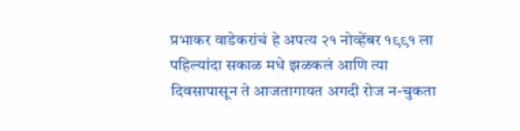प्रभाकर वाडेकरांचं हे अपत्य २१ नोव्हेंबर १९९१ ला पहिल्यांदा सकाळ मधे झळकलं आणि त्या दिवसापासून ते आजतागायत अगदी रोज न-चुकता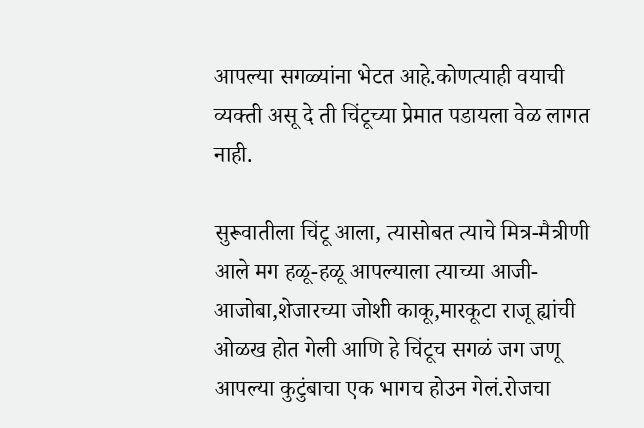आपल्या सगळ्यांना भेटत आहे.कोणत्याही वयाची व्यक्ती असू दे ती चिंटूच्या प्रेमात पडायला वेळ लागत नाही.

सुरूवातीला चिंटू आला, त्यासोबत त्याचे मित्र-मैत्रीणी आले मग हळू-हळू आपल्याला त्याच्या आजी-आजोबा,शेजारच्या जोशी काकू,मारकूटा राजू ह्यांची ओळख होत गेली आणि हे चिंटूच सगळं जग जणू आपल्या कुटुंबाचा एक भागच होउन गेलं.रोजचा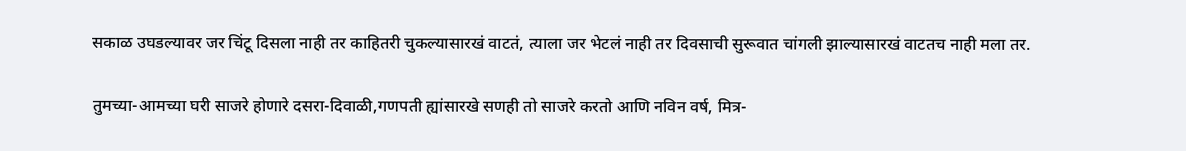सकाळ उघडल्यावर जर चिंटू दिसला नाही तर काहितरी चुकल्यासारखं वाटतं, त्याला जर भेटलं नाही तर दिवसाची सुरूवात चांगली झाल्यासारखं वाटतच नाही मला तर.

तुमच्या-आमच्या घरी साजरे होणारे दसरा-दिवाळी,गणपती ह्यांसारखे सणही तो साजरे करतो आणि नविन वर्ष, मित्र-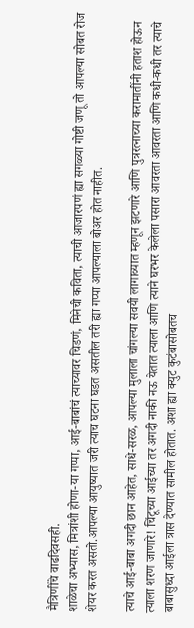मैत्रिणींचे वाढदिवसही.
शाळेचा अभ्यास, मित्रांशी होणा-या गप्पा, आई-बाबांचं त्याच्यावर चिडणं, मिनेची कविता, त्याची आजारपणं ह्या सगळ्या गोष्टी जणू तो आपल्या सोबत रोज शेयर करत असतो.आपल्या आयुष्यात जरी त्याच घटना घडत असतील तरी ह्या गप्पा आपल्याला बोअर होत नाहीत.

त्याचे आई-बाबा अगदी छान आहेत, साधे-सरळ, आपल्या मुलाला चांगल्या सवयी लागाव्यात म्हणून झटणारे आणि पुत्ररत्नाच्या करामातींनी हताश होऊन त्याला शरण जाणारे! चिंटूच्या आईच्या तर अगदी नाकी नऊ येतात त्याला आणि त्याने घरभर केलेला पसारा आवरता आवरता आणि कधी-कधी तर त्याचे बाबासुध्दा आईला त्रास देण्यात सामील होतात. अशा ह्या क्युट कुटंबासोबतच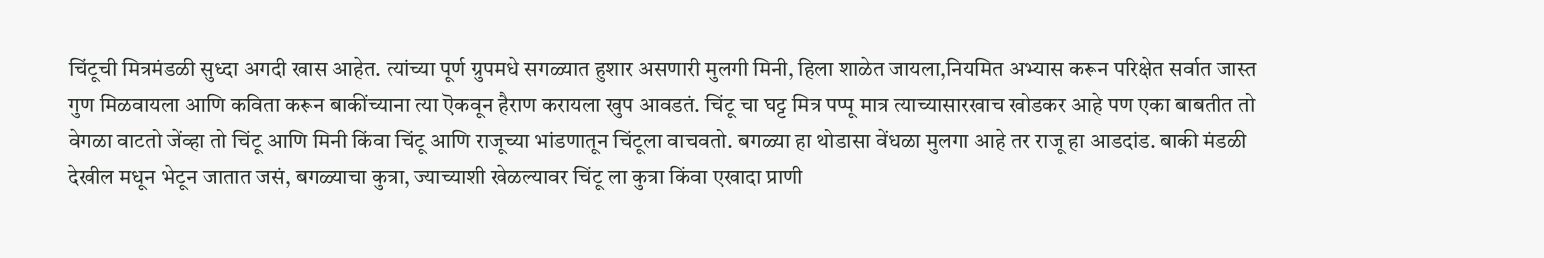चिंटूची मित्रमंडळी सुध्दा अगदी खास आहेत. त्यांच्या पूर्ण ग्रुपमधे सगळ्यात हुशार असणारी मुलगी मिनी, हिला शाळेत जायला,नियमित अभ्यास करून परिक्षेत सर्वात जास्त गुण मिळवायला आणि कविता करून बाकींच्याना त्या ऎकवून हैराण करायला खुप आवडतं. चिंटू चा घट्ट मित्र पप्पू मात्र त्याच्यासारखाच खोडकर आहे पण एका बाबतीत तो वेगळा वाटतो जेंव्हा तो चिंटू आणि मिनी किंवा चिंटू आणि राजूच्या भांडणातून चिंटूला वाचवतो. बगळ्या हा थोडासा वेंधळा मुलगा आहे तर राजू हा आडदांड. बाकी मंडळी देखील मधून भेटून जातात जसं, बगळ्याचा कुत्रा, ज्याच्याशी खेळल्यावर चिंटू ला कुत्रा किंवा एखादा प्राणी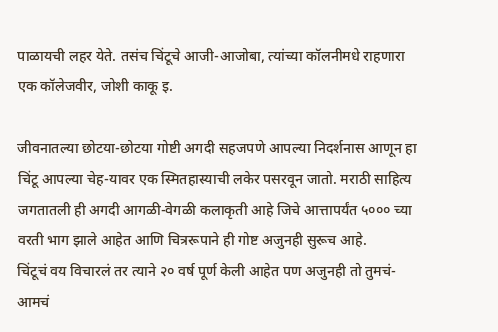पाळायची लहर येते. तसंच चिंटूचे आजी-आजोबा, त्यांच्या कॉलनीमधे राहणारा एक कॉलेजवीर, जोशी काकू इ.

जीवनातल्या छोटया-छोटया गोष्टी अगदी सहजपणे आपल्या निदर्शनास आणून हा चिंटू आपल्या चेह-यावर एक स्मितहास्याची लकेर पसरवून जातो. मराठी साहित्य जगतातली ही अगदी आगळी-वेगळी कलाकृती आहे जिचे आत्तापर्यंत ५००० च्या वरती भाग झाले आहेत आणि चित्ररूपाने ही गोष्ट अजुनही सुरूच आहे.
चिंटूचं वय विचारलं तर त्याने २० वर्ष पूर्ण केली आहेत पण अजुनही तो तुमचं-आमचं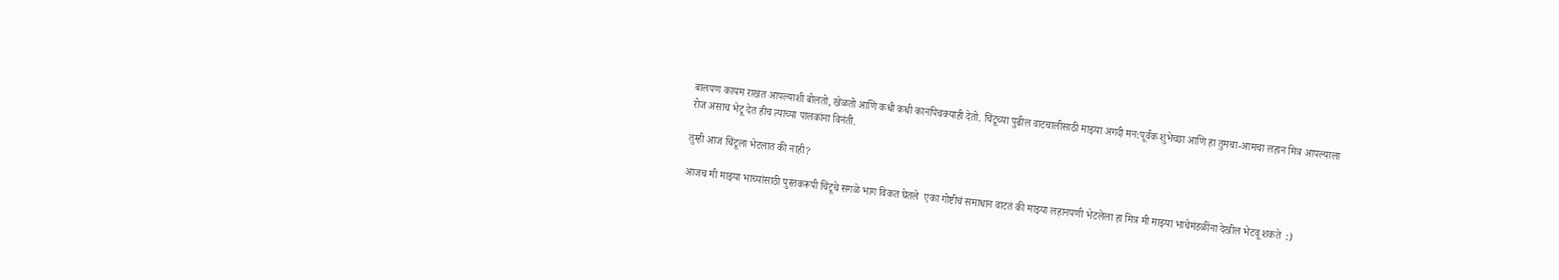बालपण कायम राखत आपल्याशी बोलतो, खेळतो आणि कधी कधी कानपिचक्याही देतो. चिंटूच्या पुढील वाटचालीसाठी माझ्या अगदी मन:पूर्वक शुभेच्छा आणि हा तुमचा-आमचा लहान मित्र आपल्याला रोज असाच भेटू देत हीच त्याच्या पालकांना विनंती.

तुम्ही आज चिंटूला भेटलात की नाही?

आजच मी माझ्या भाच्यांसाठी पुस्तकरूपी चिंटूचे सगळे भाग विकत घेतले  एका गोष्टीचं समाधान वाटतं की माझ्या लहानपणी भेटलेला हा मित्र मी माझ्या भाचेमंडळींना देखील भेटवू शकते  :)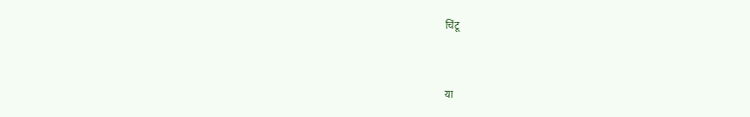चिंटू


या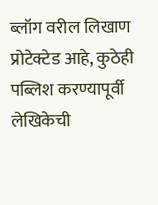ब्लॉग वरील लिखाण प्रोटेक्टेड आहे, कुठेही पब्लिश करण्यापूर्वी लेखिकेची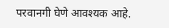परवानगी घेणे आवश्यक आहे.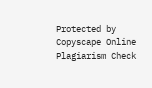Protected by Copyscape Online Plagiarism Check